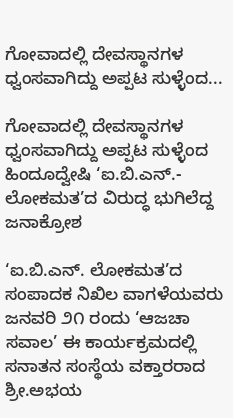ಗೋವಾದಲ್ಲಿ ದೇವಸ್ಥಾನಗಳ ಧ್ವಂಸವಾಗಿದ್ದು ಅಪ್ಪಟ ಸುಳ್ಳೆಂದ...

ಗೋವಾದಲ್ಲಿ ದೇವಸ್ಥಾನಗಳ ಧ್ವಂಸವಾಗಿದ್ದು ಅಪ್ಪಟ ಸುಳ್ಳೆಂದ
ಹಿಂದೂದ್ವೇಷಿ ‘ಐ.ಬಿ.ಎನ್.- ಲೋಕಮತ’ದ ವಿರುದ್ಧ ಭುಗಿಲೆದ್ದ ಜನಾಕ್ರೋಶ

‘ಐ.ಬಿ.ಎನ್. ಲೋಕಮತ’ದ ಸಂಪಾದಕ ನಿಖಿಲ ವಾಗಳೆಯವರು ಜನವರಿ ೨೧ ರಂದು ‘ಆಜಚಾ ಸವಾಲ’ ಈ ಕಾರ್ಯಕ್ರಮದಲ್ಲಿ ಸನಾತನ ಸಂಸ್ಥೆಯ ವಕ್ತಾರರಾದ ಶ್ರೀ.ಅಭಯ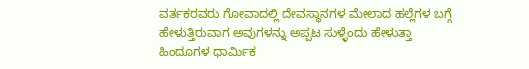ವರ್ತಕರವರು ಗೋವಾದಲ್ಲಿ ದೇವಸ್ಥಾನಗಳ ಮೇಲಾದ ಹಲ್ಲೆಗಳ ಬಗ್ಗೆ ಹೇಳುತ್ತಿರುವಾಗ ಅವುಗಳನ್ನು ಅಪ್ಪಟ ಸುಳ್ಳೆಂದು ಹೇಳುತ್ತಾ ಹಿಂದೂಗಳ ಧಾರ್ಮಿಕ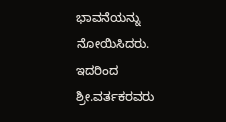ಭಾವನೆಯನ್ನು ನೋಯಿಸಿದರು. ಇದರಿಂದ ಶ್ರೀ.ವರ್ತಕರವರು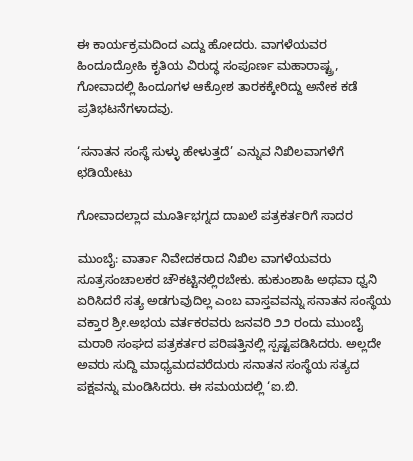ಈ ಕಾರ್ಯಕ್ರಮದಿಂದ ಎದ್ದು ಹೋದರು. ವಾಗಳೆಯವರ ಹಿಂದೂದ್ರೋಹಿ ಕೃತಿಯ ವಿರುದ್ಧ ಸಂಪೂರ್ಣ ಮಹಾರಾಷ್ಟ್ರ, ಗೋವಾದಲ್ಲಿ ಹಿಂದೂಗಳ ಆಕ್ರೋಶ ತಾರಕಕ್ಕೇರಿದ್ದು ಅನೇಕ ಕಡೆ ಪ್ರತಿಭಟನೆಗಳಾದವು.

‘ಸನಾತನ ಸಂಸ್ಥೆ ಸುಳ್ಳು ಹೇಳುತ್ತದೆ’ ಎನ್ನುವ ನಿಖಿಲವಾಗಳೆಗೆ ಛಡಿಯೇಟು

ಗೋವಾದಲ್ಲಾದ ಮೂರ್ತಿಭಗ್ನದ ದಾಖಲೆ ಪತ್ರಕರ್ತರಿಗೆ ಸಾದರ

ಮುಂಬೈ: ವಾರ್ತಾ ನಿವೇದಕರಾದ ನಿಖಿಲ ವಾಗಳೆಯವರು ಸೂತ್ರಸಂಚಾಲಕರ ಚೌಕಟ್ಟಿನಲ್ಲಿರಬೇಕು. ಹುಕುಂಶಾಹಿ ಅಥವಾ ಧ್ವನಿ ಏರಿಸಿದರೆ ಸತ್ಯ ಅಡಗುವುದಿಲ್ಲ ಎಂಬ ವಾಸ್ತವವನ್ನು ಸನಾತನ ಸಂಸ್ಥೆಯ ವಕ್ತಾರ ಶ್ರೀ.ಅಭಯ ವರ್ತಕರವರು ಜನವರಿ ೨೨ ರಂದು ಮುಂಬೈ ಮರಾಠಿ ಸಂಘದ ಪತ್ರಕರ್ತರ ಪರಿಷತ್ತಿನಲ್ಲಿ ಸ್ಪಷ್ಟಪಡಿಸಿದರು. ಅಲ್ಲದೇ ಅವರು ಸುದ್ದಿ ಮಾಧ್ಯಮದವರೆದುರು ಸನಾತನ ಸಂಸ್ಥೆಯ ಸತ್ಯದ ಪಕ್ಷವನ್ನು ಮಂಡಿಸಿದರು. ಈ ಸಮಯದಲ್ಲಿ ‘ಐ.ಬಿ.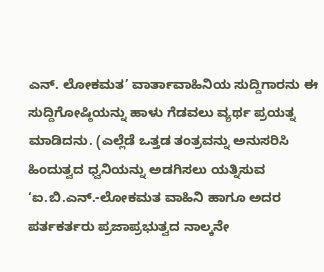ಎನ್. ಲೋಕಮತ’ ವಾರ್ತಾವಾಹಿನಿಯ ಸುದ್ದಿಗಾರನು ಈ ಸುದ್ದಿಗೋಷ್ಠಿಯನ್ನು ಹಾಳು ಗೆಡವಲು ವ್ಯರ್ಥ ಪ್ರಯತ್ನ ಮಾಡಿದನು. (ಎಲ್ಲೆಡೆ ಒತ್ತಡ ತಂತ್ರವನ್ನು ಅನುಸರಿಸಿ ಹಿಂದುತ್ವದ ಧ್ವನಿಯನ್ನು ಅಡಗಿಸಲು ಯತ್ನಿಸುವ ‘ಐ.ಬಿ.ಎನ್.-ಲೋಕಮತ ವಾಹಿನಿ ಹಾಗೂ ಅದರ ಪರ್ತಕರ್ತರು ಪ್ರಜಾಪ್ರಭುತ್ವದ ನಾಲ್ಕನೇ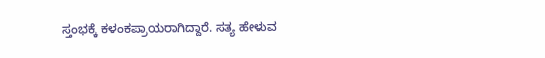ಸ್ತಂಭಕ್ಕೆ ಕಳಂಕಪ್ರಾಯರಾಗಿದ್ದಾರೆ. ಸತ್ಯ ಹೇಳುವ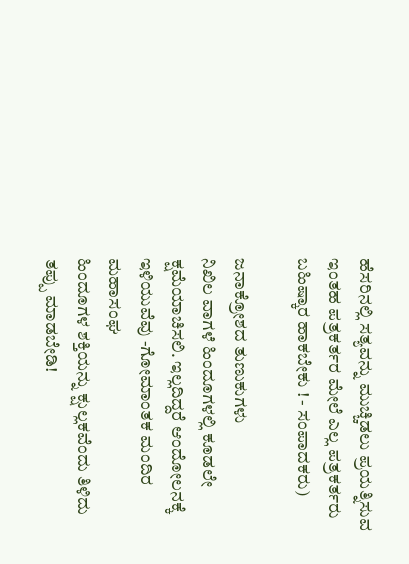ಹೆಸರಿನಲ್ಲಿ ಸತ್ಯವನ್ನು ಮುಚ್ಚಿಡಲು ಪ್ರಯತ್ನಿಸುವ ಇಂತಹ ಪತ್ರಕರ್ತರ ಮೇಲೆ ಎಲ್ಲ ಪತ್ರಕರ್ತರು ಬಹಿಷ್ಕಾರ ಹಾಕಬೇಕು ! - ಸಂಪಾದಕರು)

ಜನಾಕ್ರೋಶದ ತುಣುಕುಗಳು
ನಿಖಿಲ ವಾಗಳೆ ಹಿಂದೂಗಳಲ್ಲಿ ಕೂಡಲೇ ಕ್ಷಮೆಯಾಚಿಸಲಿ. ಇಲ್ಲದಿದ್ದರೆ ಆಂದೋಲನಕ್ಕೆ ಇಳಿಯುವೆವು -ಗೋಮಾಂತಕ ಮಂದಿರ ಮಹಾಸಂಘ
ಹಿಂದೂಗಳ ಶಕ್ತಿಯನ್ನು ಕ್ಷುಲ್ಲಕವೆಂದು ತಿಳಿದು ತಪ್ಪು ಮಾಡಬೇಡಿ!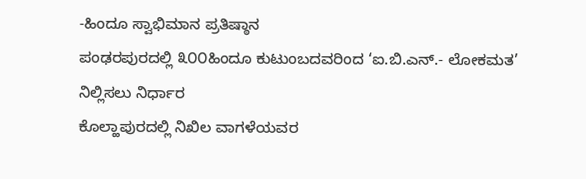-ಹಿಂದೂ ಸ್ವಾಭಿಮಾನ ಪ್ರತಿಷ್ಠಾನ
ಪಂಢರಪುರದಲ್ಲಿ ೩೦೦ಹಿಂದೂ ಕುಟುಂಬದವರಿಂದ ‘ಐ.ಬಿ.ಎನ್.- ಲೋಕಮತ’ ನಿಲ್ಲಿಸಲು ನಿರ್ಧಾರ
ಕೊಲ್ಹಾಪುರದಲ್ಲಿ ನಿಖಿಲ ವಾಗಳೆಯವರ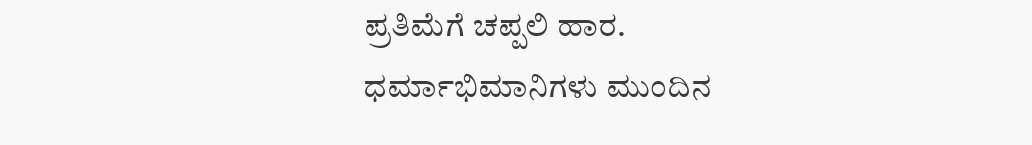ಪ್ರತಿಮೆಗೆ ಚಪ್ಪಲಿ ಹಾರ.
ಧರ್ಮಾಭಿಮಾನಿಗಳು ಮುಂದಿನ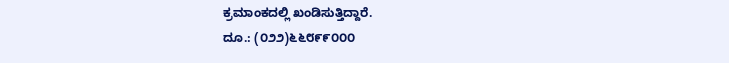ಕ್ರಮಾಂಕದಲ್ಲಿ ಖಂಡಿಸುತ್ತಿದ್ದಾರೆ.
ದೂ.: (೦೨೨)೬೬೮೯೯೦೦೦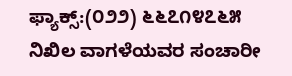ಫ್ಯಾಕ್ಸ್:(೦೨೨) ೬೬೭೧೪೭೬೫
ನಿಖಿಲ ವಾಗಳೆಯವರ ಸಂಚಾರೀ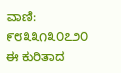ವಾಣಿ: ೯೮೩೩೧೩೦೭೨೦
ಈ ಕುರಿತಾದ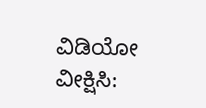ವಿಡಿಯೋ ವೀಕ್ಷಿಸಿ: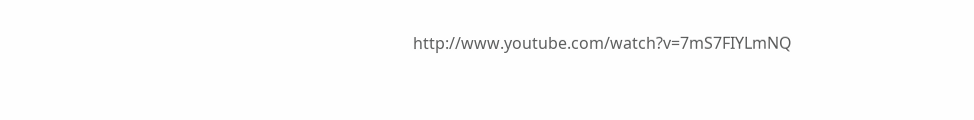http://www.youtube.com/watch?v=7mS7FIYLmNQ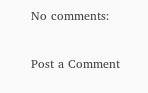No comments:

Post a Comment